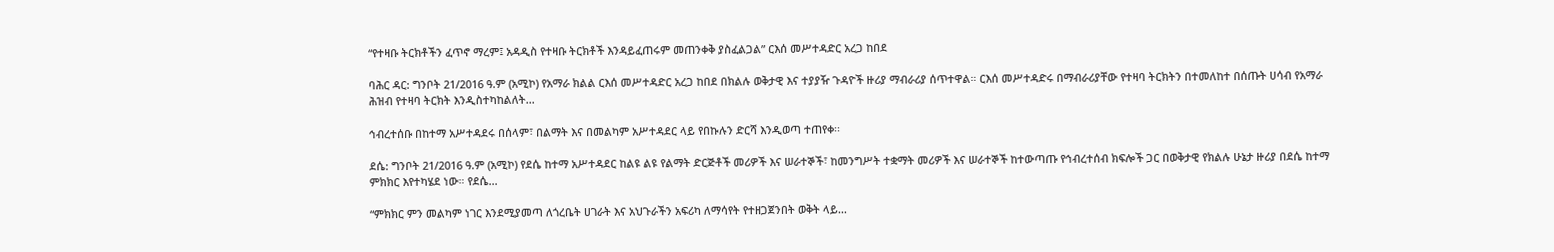“የተዛቡ ትርክቶችን ፈጥኖ ማረም፤ አዳዲስ የተዛቡ ትርክቶች እንዳይፈጠሩም መጠንቀቅ ያስፈልጋል” ርእሰ መሥተዳድር አረጋ ከበደ

ባሕር ዳር: ግንቦት 21/2016 ዓ.ም (አሚኮ) የአማራ ክልል ርእሰ መሥተዳድር አረጋ ከበደ በክልሉ ወቅታዊ እና ተያያዥ ጉዳዮች ዙሪያ ማብራሪያ ሰጥተዋል። ርእሰ መሥተዳድሩ በማብራሪያቸው የተዛባ ትርክትን በተመለከተ በሰጡት ሀሳብ የአማራ ሕዝብ የተዛባ ትርክት እንዲስተካከልለት...

ኅብረተሰቡ በከተማ አሥተዳደሩ በሰላም፣ በልማት እና በመልካም አሥተዳደር ላይ የበኩሉን ድርሻ እንዲወጣ ተጠየቀ፡፡

ደሴ: ግንቦት 21/2016 ዓ.ም (አሚኮ) የደሴ ከተማ አሥተዳደር ከልዩ ልዩ የልማት ድርጅቶች መሪዎች እና ሠራተኞች፣ ከመንግሥት ተቋማት መሪዎች እና ሠራተኞች ከተውጣጡ የኅብረተሰብ ክፍሎች ጋር በወቅታዊ የክልሉ ሁኔታ ዙሪያ በደሴ ከተማ ምክክር እየተካሄደ ነው። የደሴ...

“ምክክር ምን መልካም ነገር እንደሚያመጣ ለጎረቤት ሀገራት እና አህጉራችን አፍሪካ ለማሳየት የተዘጋጀንበት ወቅት ላይ...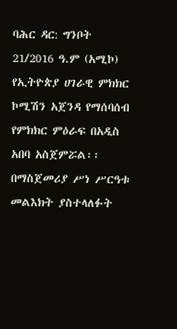ባሕር ዳር: ግንቦት 21/2016 ዓ.ም (አሚኮ) የኢትዮጵያ ሀገራዊ ምክክር ኮሚሽን አጀንዳ የማሰባሰብ የምክክር ምዕራፍ በአዲስ አበባ አስጀምሯል፡፡ በማስጀመሪያ ሥነ ሥርዓቱ መልእክት ያስተላለፉት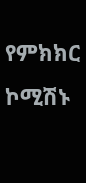የምክክር ኮሚሽኑ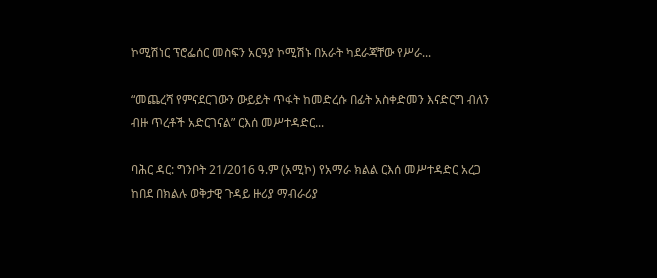ኮሚሽነር ፕሮፌሰር መስፍን አርዓያ ኮሚሽኑ በአራት ካደራጃቸው የሥራ...

“መጨረሻ የምናደርገውን ውይይት ጥፋት ከመድረሱ በፊት አስቀድመን እናድርግ ብለን ብዙ ጥረቶች አድርገናል” ርእሰ መሥተዳድር...

ባሕር ዳር: ግንቦት 21/2016 ዓ.ም (አሚኮ) የአማራ ክልል ርእሰ መሥተዳድር አረጋ ከበደ በክልሉ ወቅታዊ ጉዳይ ዙሪያ ማብራሪያ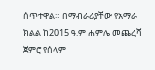ሰጥተዋል። በማብራሪያቸው የአማራ ክልል ከ2015 ዓ.ም ሐምሌ መጨረሻ ጀምሮ የሰላም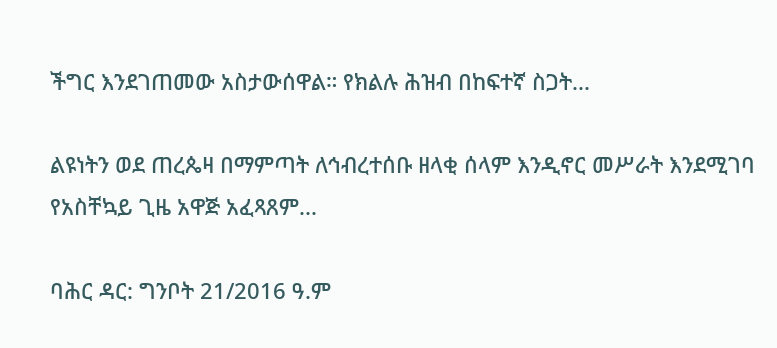ችግር እንደገጠመው አስታውሰዋል። የክልሉ ሕዝብ በከፍተኛ ስጋት...

ልዩነትን ወደ ጠረጴዛ በማምጣት ለኅብረተሰቡ ዘላቂ ሰላም እንዲኖር መሥራት እንደሚገባ የአስቸኳይ ጊዜ አዋጅ አፈጻጸም...

ባሕር ዳር: ግንቦት 21/2016 ዓ.ም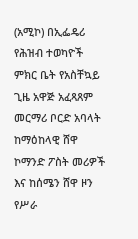(አሚኮ) በኢፌዴሪ የሕዝብ ተወካዮች ምክር ቤት የአስቸኳይ ጊዜ አዋጅ አፈጻጸም መርማሪ ቦርድ አባላት ከማዕከላዊ ሸዋ ኮማንድ ፖስት መሪዎች እና ከሰሜን ሸዋ ዞን የሥራ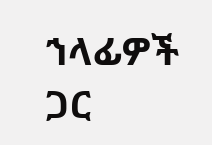ኀላፊዎች ጋር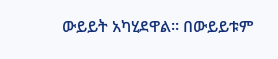ውይይት አካሂደዋል። በውይይቱም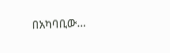በአካባቢው...